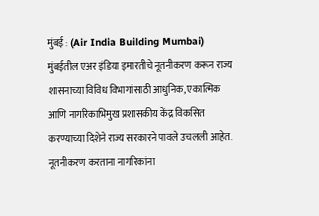मुंबई : (Air India Building Mumbai) मुंबईतील एअर इंडिया इमारतीचे नूतनीकरण करून राज्य शासनाच्या विविध विभागांसाठी आधुनिक, एकात्मिक आणि नागरिकाभिमुख प्रशासकीय केंद्र विकसित करण्याच्या दिशेने राज्य सरकारने पावले उचलली आहेत. नूतनीकरण करताना नागरिकांना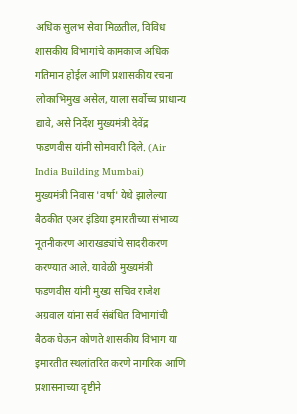अधिक सुलभ सेवा मिळतील, विविध शासकीय विभागांचे कामकाज अधिक गतिमान होईल आणि प्रशासकीय रचना लोकाभिमुख असेल, याला सर्वोच्च प्राधान्य द्यावे, असे निर्देश मुख्यमंत्री देवेंद्र फडणवीस यांनी सोमवारी दिले. (Air India Building Mumbai)
मुख्यमंत्री निवास 'वर्षा' येथे झालेल्या बैठकीत एअर इंडिया इमारतीच्या संभाव्य नूतनीकरण आराखड्यांचे सादरीकरण करण्यात आले. यावेळी मुख्यमंत्री फडणवीस यांनी मुख्य सचिव राजेश अग्रवाल यांना सर्व संबंधित विभागांची बैठक घेऊन कोणते शासकीय विभाग या इमारतीत स्थलांतरित करणे नागरिक आणि प्रशासनाच्या दृष्टीने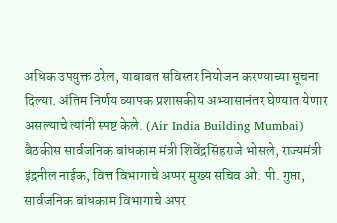अधिक उपयुक्त ठरेल, याबाबत सविस्तर नियोजन करण्याच्या सूचना दिल्या. अंतिम निर्णय व्यापक प्रशासकीय अभ्यासानंतर घेण्यात येणार असल्याचे त्यांनी स्पष्ट केले. (Air India Building Mumbai)
बैठकीस सार्वजनिक बांधकाम मंत्री शिवेंद्रसिंहराजे भोसले, राज्यमंत्री इंद्रनील नाईक, वित्त विभागाचे अप्पर मुख्य सचिव ओ. पी. गुप्ता, सार्वजनिक बांधकाम विभागाचे अपर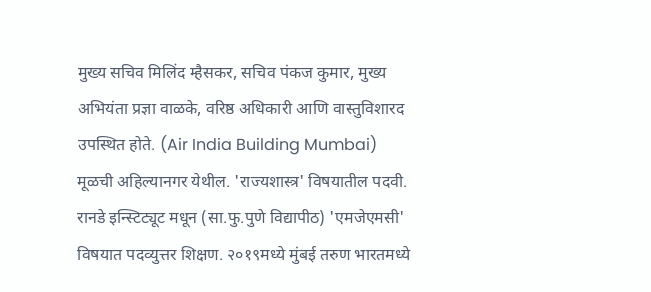मुख्य सचिव मिलिंद म्हैसकर, सचिव पंकज कुमार, मुख्य अभियंता प्रज्ञा वाळके, वरिष्ठ अधिकारी आणि वास्तुविशारद उपस्थित होते. (Air India Building Mumbai)
मूळची अहिल्यानगर येथील. 'राज्यशास्त्र' विषयातील पदवी. रानडे इन्स्टिट्यूट मधून (सा.फु.पुणे विद्यापीठ) 'एमजेएमसी' विषयात पदव्युत्तर शिक्षण. २०१९मध्ये मुंबई तरुण भारतमध्ये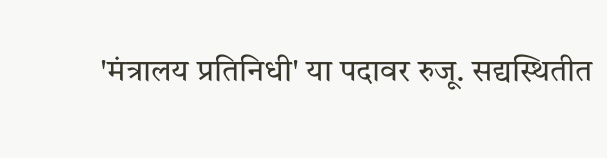'मंत्रालय प्रतिनिधी' या पदावर रुजू. सद्यस्थितीत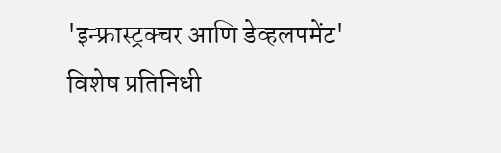'इन्फ्रास्ट्रक्चर आणि डेव्हलपमेंट' विशेष प्रतिनिधी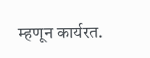म्हणून कार्यरत.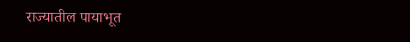राज्यातील पायाभूत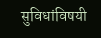सुविधांविषयी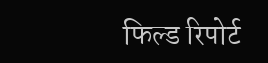फिल्ड रिपोर्ट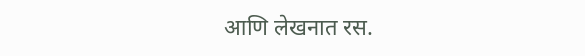आणि लेखनात रस.